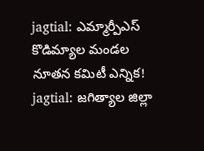jagtial: ఎమ్మార్పీఎస్ కొడిమ్యాల మండల నూతన కమిటీ ఎన్నిక!
jagtial: జగిత్యాల జిల్లా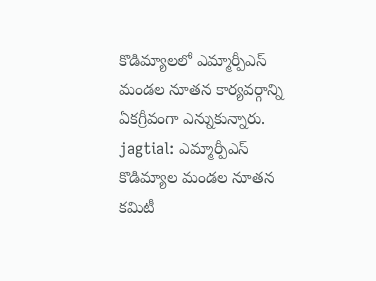కొడిమ్యాలలో ఎమ్మార్పీఎస్ మండల నూతన కార్యవర్గాన్ని ఏకగ్రీవంగా ఎన్నుకున్నారు.
jagtial: ఎమ్మార్పీఎస్ కొడిమ్యాల మండల నూతన కమిటీ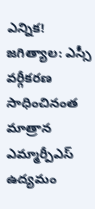ఎన్నిక!
జగిత్యాల: ఎస్సీ వర్గీకరణ సాధించినంత మాత్రాన ఎమ్మార్పీఎస్ ఉద్యమం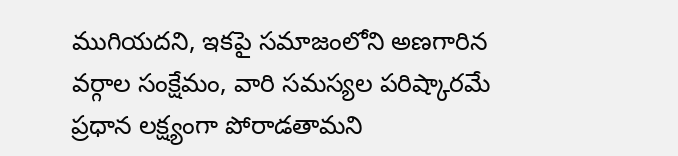ముగియదని, ఇకపై సమాజంలోని అణగారిన వర్గాల సంక్షేమం, వారి సమస్యల పరిష్కారమే ప్రధాన లక్ష్యంగా పోరాడతామని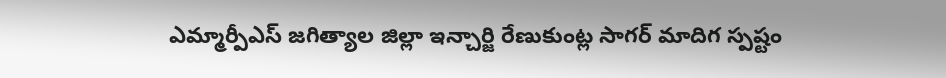ఎమ్మార్పీఎస్ జగిత్యాల జిల్లా ఇన్చార్జి రేణుకుంట్ల సాగర్ మాదిగ స్పష్టం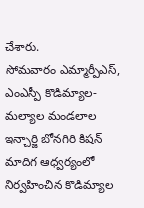చేశారు.
సోమవారం ఎమ్మార్పీఎస్, ఎంఎస్పీ కొడిమ్యాల-మల్యాల మండలాల ఇన్చార్జి బోనగిరి కిషన్ మాదిగ ఆధ్వర్యంలో నిర్వహించిన కొడిమ్యాల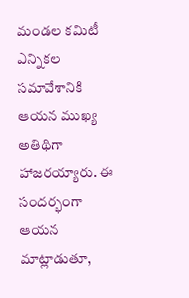మండల కమిటీ ఎన్నికల సమావేశానికి ఆయన ముఖ్య అతిథిగా హాజరయ్యారు. ఈ సందర్భంగా ఆయన మాట్లాడుతూ,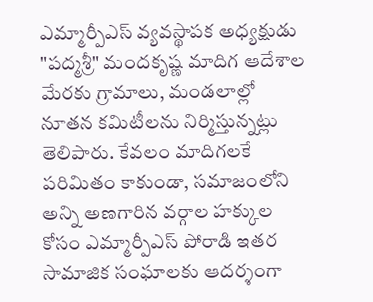ఎమ్మార్పీఎస్ వ్యవస్థాపక అధ్యక్షుడు "పద్మశ్రీ" మందకృష్ణ మాదిగ ఆదేశాల మేరకు గ్రామాలు, మండలాల్లో నూతన కమిటీలను నిర్మిస్తున్నట్లు తెలిపారు. కేవలం మాదిగలకే పరిమితం కాకుండా, సమాజంలోని అన్ని అణగారిన వర్గాల హక్కుల కోసం ఎమ్మార్పీఎస్ పోరాడి ఇతర సామాజిక సంఘాలకు ఆదర్శంగా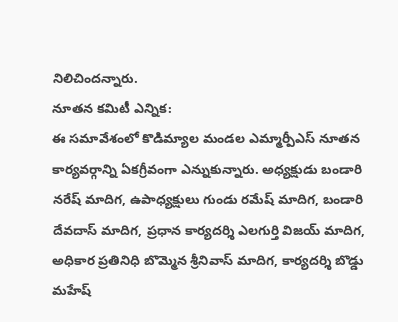నిలిచిందన్నారు.
నూతన కమిటీ ఎన్నిక:
ఈ సమావేశంలో కొడిమ్యాల మండల ఎమ్మార్పీఎస్ నూతన కార్యవర్గాన్ని ఏకగ్రీవంగా ఎన్నుకున్నారు. అధ్యక్షుడు బండారి నరేష్ మాదిగ, ఉపాధ్యక్షులు గుండు రమేష్ మాదిగ, బండారి దేవదాస్ మాదిగ, ప్రధాన కార్యదర్శి ఎలగుర్తి విజయ్ మాదిగ, అధికార ప్రతినిధి బొమ్మెన శ్రీనివాస్ మాదిగ, కార్యదర్శి బొడ్డు మహేష్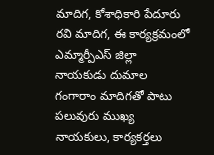మాదిగ, కోశాధికారి పేదూరు రవి మాదిగ, ఈ కార్యక్రమంలో ఎమ్మార్పీఎస్ జిల్లా నాయకుడు దుమాల గంగారాం మాదిగతో పాటు పలువురు ముఖ్య నాయకులు, కార్యకర్తలు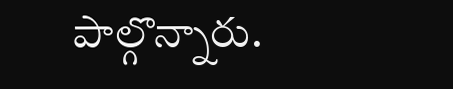పాల్గొన్నారు.